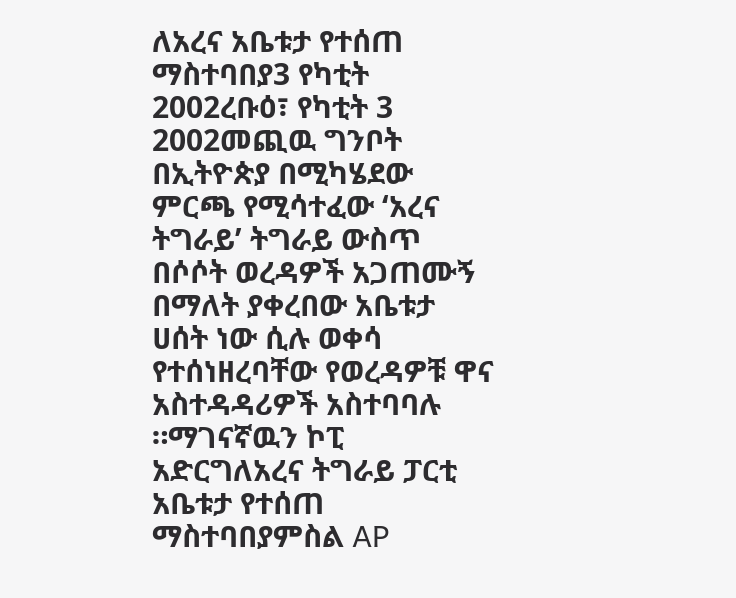ለአረና አቤቱታ የተሰጠ ማስተባበያ3 የካቲት 2002ረቡዕ፣ የካቲት 3 2002መጪዉ ግንቦት በኢትዮጵያ በሚካሄደው ምርጫ የሚሳተፈው ‘አረና ትግራይ’ ትግራይ ውስጥ በሶሶት ወረዳዎች አጋጠሙኝ በማለት ያቀረበው አቤቱታ ሀሰት ነው ሲሉ ወቀሳ የተሰነዘረባቸው የወረዳዎቹ ዋና አስተዳዳሪዎች አስተባባሉ ።ማገናኛዉን ኮፒ አድርግለአረና ትግራይ ፓርቲ አቤቱታ የተሰጠ ማስተባበያምስል AP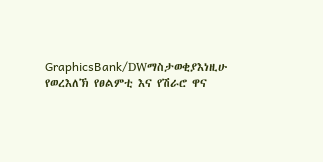GraphicsBank/DWማስታወቂያእነዚሁ የወረእለኽ የፀልምቲ እና የሽራሮ ዋና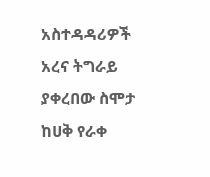አስተዳዳሪዎች አረና ትግራይ ያቀረበው ስሞታ ከሀቅ የራቀ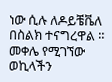ነው ሲሉ ለዶይቼቬለ በስልክ ተናግረዋል ። መቀሌ የሚገኘው ወኪላችን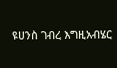ዩሀንስ ገብረ እግዚአብሄር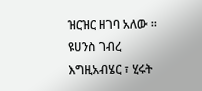ዝርዝር ዘገባ አለው ። ዩሀንስ ገብረ እግዚአብሄር ፣ ሂሩት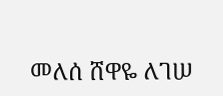መለሰ ሸዋዬ ለገሠ